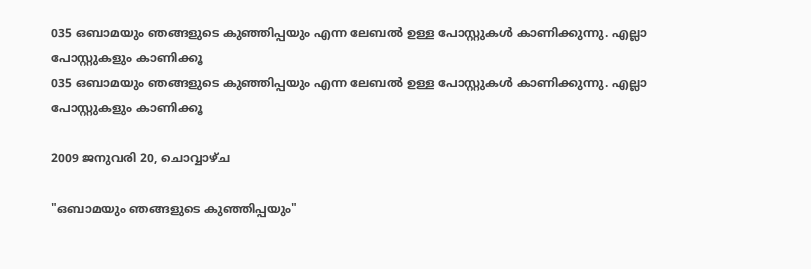035 ഒബാമയും ഞങ്ങളുടെ കുഞ്ഞിപ്പയും എന്ന ലേബല്‍ ഉള്ള പോസ്റ്റുകള്‍ കാണിക്കുന്നു. എല്ലാ പോസ്റ്റുകളും കാണിക്കൂ
035 ഒബാമയും ഞങ്ങളുടെ കുഞ്ഞിപ്പയും എന്ന ലേബല്‍ ഉള്ള പോസ്റ്റുകള്‍ കാണിക്കുന്നു. എല്ലാ പോസ്റ്റുകളും കാണിക്കൂ

2009 ജനുവരി 20, ചൊവ്വാഴ്ച

"ഒബാമയും ഞങ്ങളുടെ കുഞ്ഞിപ്പയും"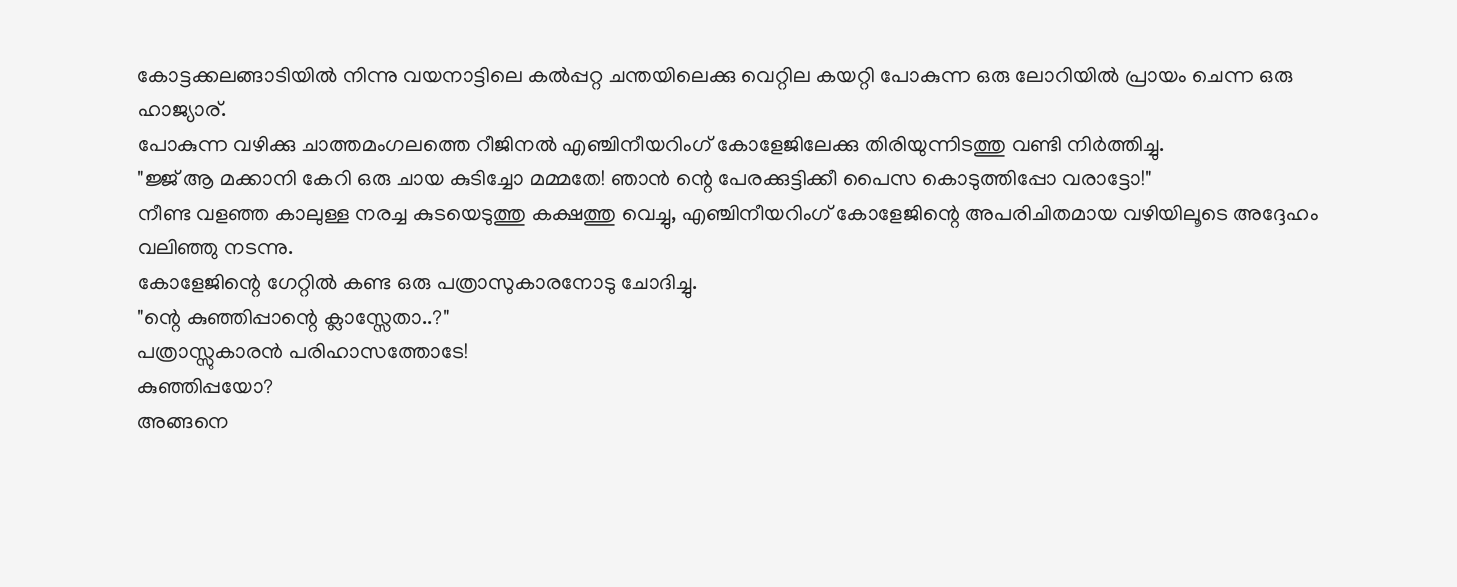കോട്ടക്കലങ്ങാടിയില്‍ നിന്നു വയനാട്ടിലെ കല്‍പ്പറ്റ ചന്തയിലെക്കു വെറ്റില കയറ്റി പോകുന്ന ഒരു ലോറിയില്‍ പ്രായം ചെന്ന ഒരു ഹാജ്യാര്‌.
പോകുന്ന വഴിക്കു ചാത്തമംഗലത്തെ റീജിനല്‍ എഞ്ചിനീയറിംഗ്‌ കോളേജിലേക്കു തിരിയുന്നിടത്തു വണ്ടി നിര്‍ത്തിച്ചു.
"ജ്ജ്‌ ആ മക്കാനി കേറി ഒരു ചായ കുടിച്ചോ മമ്മതേ! ഞാന്‍ ന്റെ പേരക്കുട്ടിക്കീ പൈസ കൊടുത്തിപ്പോ വരാട്ടോ!"
നീണ്ട വളഞ്ഞ കാലുള്ള നരച്ച കുടയെടുത്തു കക്ഷത്തു വെച്ചു, എഞ്ചിനീയറിംഗ്‌ കോളേജിന്റെ അപരിചിതമായ വഴിയിലൂടെ അദ്ദേഹം വലിഞ്ഞു നടന്നു.
കോളേജിന്റെ ഗേറ്റില്‍ കണ്ട ഒരു പത്രാസുകാരനോടു ചോദിച്ചു.
"ന്റെ കുഞ്ഞിപ്പാന്റെ ക്ലാസ്സേതാ..?"
പത്രാസ്സുകാരന്‍ പരിഹാസത്തോടേ!
കുഞ്ഞിപ്പയോ?
അങ്ങനെ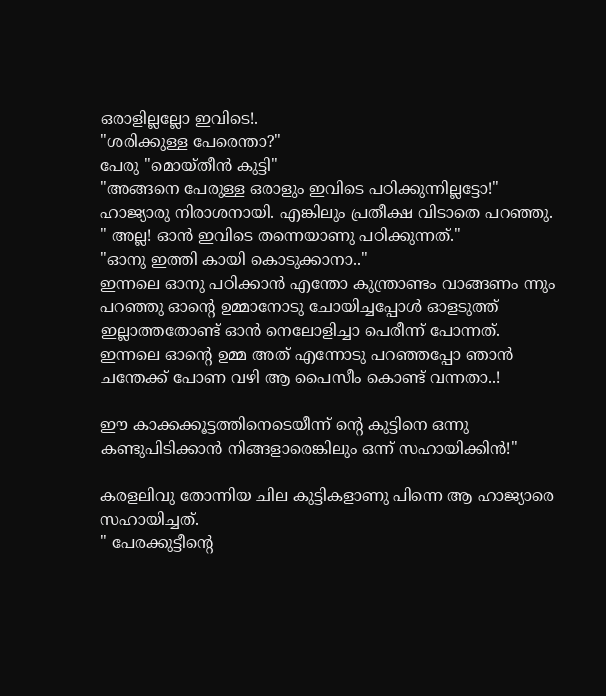ഒരാളില്ലല്ലോ ഇവിടെ!.
"ശരിക്കുള്ള പേരെന്താ?"
പേരു "മൊയ്തീന്‍ കുട്ടി"
"അങ്ങനെ പേരുള്ള ഒരാളും ഇവിടെ പഠിക്കുന്നില്ലട്ടോ!"
ഹാജ്യാരു നിരാശനായി. എങ്കിലും പ്രതീക്ഷ വിടാതെ പറഞ്ഞു.
" അല്ല! ഓന്‍ ഇവിടെ തന്നെയാണു പഠിക്കുന്നത്‌."
"ഓനു ഇത്തി കായി കൊടുക്കാനാ.."
ഇന്നലെ ഓനു പഠിക്കാന്‍ എന്തോ കുന്ത്രാണ്ടം വാങ്ങണം ന്നും പറഞ്ഞു ഓന്റെ ഉമ്മാനോടു ചോയിച്ചപ്പോള്‍ ഓളടുത്ത്‌ ഇല്ലാത്തതോണ്ട്‌ ഓന്‍ നെലോളിച്ചാ പെരീന്ന് പോന്നത്‌.
ഇന്നലെ ഓന്റെ ഉമ്മ അത്‌ എന്നോടു പറഞ്ഞപ്പോ ഞാന്‍ ചന്തേക്ക്‌ പോണ വഴി ആ പൈസീം കൊണ്ട്‌ വന്നതാ..!

ഈ കാക്കക്കൂട്ടത്തിനെടെയീന്ന് ന്റെ കുട്ടിനെ ഒന്നു കണ്ടുപിടിക്കാന്‍ നിങ്ങളാരെങ്കിലും ഒന്ന് സഹായിക്കിന്‍!"

കരളലിവു തോന്നിയ ചില കുട്ടികളാണു പിന്നെ ആ ഹാജ്യാരെ സഹായിച്ചത്‌.
" പേരക്കുട്ടീന്റെ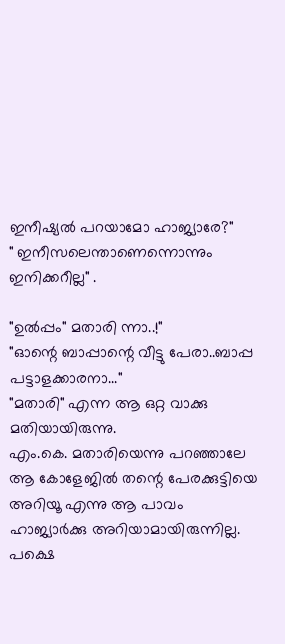ഇനീഷ്യല്‍ പറയാമോ ഹാജ്യാരേ?"
" ഇനീസലെന്താണെന്നൊന്നും ഇനിക്കറീല്ല" .

"ഉല്‍പ്പം" മതാരി ന്നാ..!"
"ഓന്റെ ബാപ്പാന്റെ വീട്ടു പേരാ..ബാപ്പ പട്ടാളക്കാരനാ..."
"മതാരി" എന്ന ആ ഒറ്റ വാക്കു മതിയായിരുന്നു.
എം.കെ. മതാരിയെന്നു പറഞ്ഞാലേ ആ കോളേജില്‍ തന്റെ പേരക്കുട്ടിയെ അറിയൂ എന്നു ആ പാവം ഹാജ്യാര്‍ക്കു അറിയാമായിരുന്നില്ല.
പക്ഷെ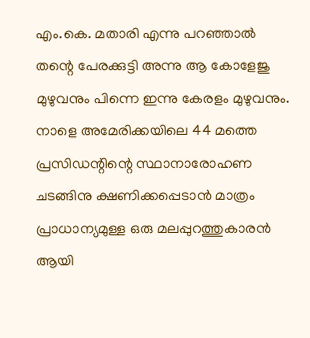എം.കെ. മതാരി എന്നു പറഞ്ഞാല്‍ തന്റെ പേരക്കുട്ടി അന്നു ആ കോളേജു മുഴുവനും പിന്നെ ഇന്നു കേരളം മുഴുവനും.
നാളെ അമേരിക്കയിലെ 44 മത്തെ പ്രസിഡന്റിന്റെ സ്ഥാനാരോഹണ ചടങ്ങിനു ക്ഷണിക്കപ്പെടാന്‍ മാത്രം പ്രാധാന്യമുള്ള ഒരു മലപ്പുറത്തുകാരന്‍ ആയി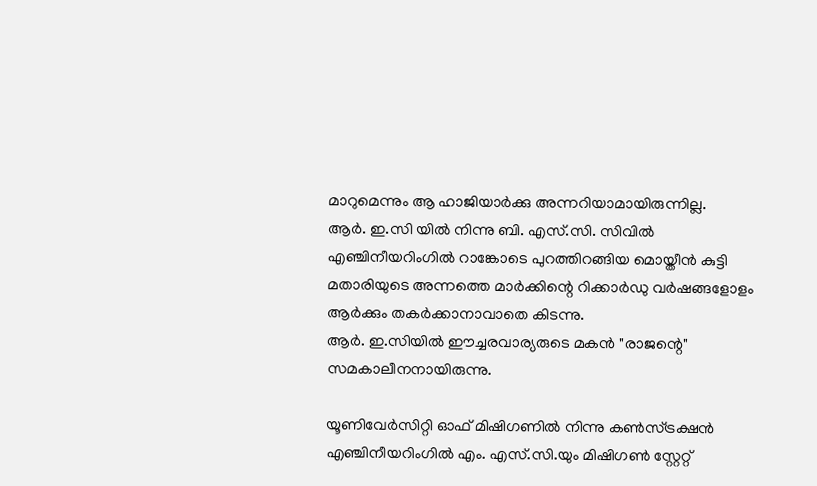മാറുമെന്നും ആ ഹാജിയാര്‍ക്കു അന്നറിയാമായിരുന്നില്ല.
ആര്‍. ഇ.സി യില്‍ നിന്നു ബി. എസ്‌.സി. സിവില്‍ എഞ്ചിനീയറിംഗില്‍ റാങ്കോടെ പുറത്തിറങ്ങിയ മൊയ്തീന്‍ കുട്ടി മതാരിയുടെ അന്നത്തെ മാര്‍ക്കിന്റെ റിക്കാര്‍ഡു വര്‍ഷങ്ങളോളം ആര്‍ക്കും തകര്‍ക്കാനാവാതെ കിടന്നു.
ആര്‍. ഇ.സിയില്‍ ഈച്ചരവാര്യരുടെ മകന്‍ "രാജന്റെ" സമകാലീനനായിരുന്നു.

യൂണിവേര്‍സിറ്റി ഓഫ്‌ മിഷിഗണില്‍ നിന്നു കണ്‍സ്ട്രക്ഷന്‍ എഞ്ചിനീയറിംഗില്‍ എം. എസ്‌.സി.യും മിഷിഗണ്‍ സ്റ്റേറ്റ്‌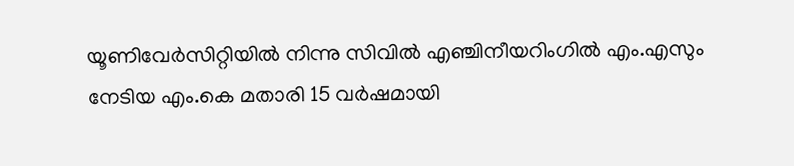യൂണിവേര്‍സിറ്റിയില്‍ നിന്നു സിവില്‍ എഞ്ചിനീയറിംഗില്‍ എം.എസും നേടിയ എം.കെ മതാരി 15 വര്‍ഷമായി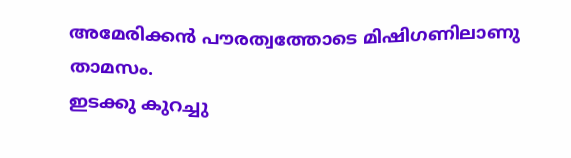അമേരിക്കന്‍ പൗരത്വത്തോടെ മിഷിഗണിലാണു താമസം.
ഇടക്കു കുറച്ചു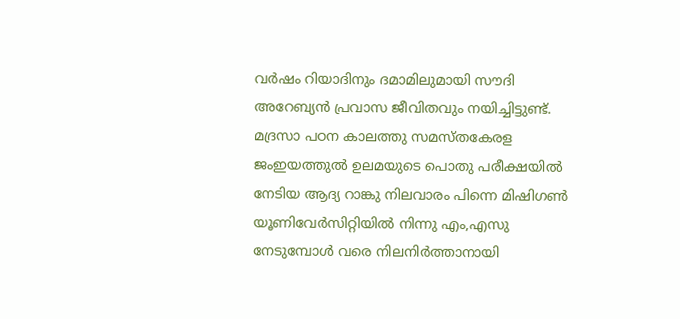വര്‍ഷം റിയാദിനും ദമാമിലുമായി സൗദി അറേബ്യന്‍ പ്രവാസ ജീവിതവും നയിച്ചിട്ടുണ്ട്‌.
മദ്രസാ പഠന കാലത്തു സമസ്തകേരള ജംഇയത്തുല്‍ ഉലമയുടെ പൊതു പരീക്ഷയില്‍ നേടിയ ആദ്യ റാങ്കു നിലവാരം പിന്നെ മിഷിഗണ്‍ യൂണിവേര്‍സിറ്റിയില്‍ നിന്നു എം,എസു നേടുമ്പോള്‍ വരെ നിലനിര്‍ത്താനായി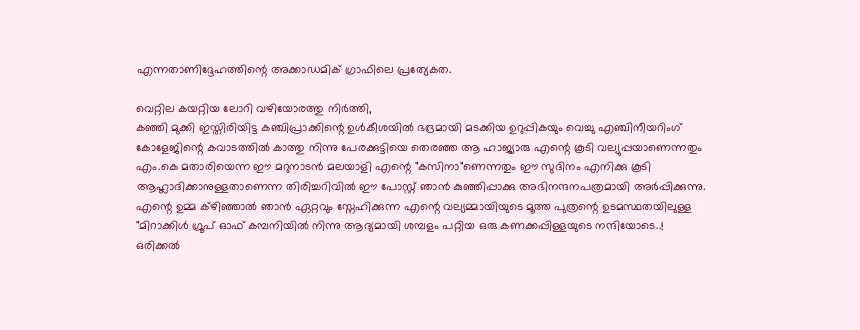എന്നതാണിദ്ദേഹത്തിന്റെ അക്കാഡമിക്‌ ഗ്രാഫിലെ പ്രത്യേകത.

വെറ്റില കയറ്റിയ ലോറി വഴിയോരത്തു നിര്‍ത്തി,
കഞ്ഞി മുക്കി ഇസ്തിരിയിട്ട കഞ്ചിപ്രാക്കിന്റെ ഉള്‍കീശയില്‍ ഭദ്രമായി മടക്കിയ ഉറുപ്പികയും വെച്ചു എഞ്ചിനീയറിംഗ്‌ കോളേജിന്റെ കവാടത്തില്‍ കാത്തു നിന്നു പേരക്കുട്ടിയെ തെരഞ്ഞ ആ ഹാജ്യാരു എന്റെ കൂടി വല്യുപ്പയാണെന്നതും എം.കെ മതാരിയെന്ന ഈ മറുനാടന്‍ മലയാളി എന്റെ "കസിനാ"ണെന്നതും ഈ സുദിനം എനിക്കു കൂടി ആഹ്ലാദിക്കാനുള്ളതാണെന്ന തിരിച്ചറിവില്‍ ഈ പോസ്റ്റ്‌ ഞാന്‍ കുഞ്ഞിപ്പാക്കു അഭിനന്ദനപത്രമായി അര്‍പ്പിക്കുന്നു.
എന്റെ ഉമ്മ ക്ഴിഞ്ഞാല്‍ ഞാന്‍ ഏറ്റവും സ്നേഹിക്കുന്ന എന്റെ വല്യമ്മായിയുടെ മൂത്ത പുത്രന്റെ ഉടമസ്ഥതയിലുള്ള "മിറാക്കിള്‍ ഗ്രൂപ്‌ ഓഫ്‌ കമ്പനിയില്‍ നിന്നു ആദ്യമായി ശമ്പളം പറ്റിയ ഒരു കണക്കപ്പിള്ളയുടെ നന്ദിയോടെ..!
ഒരിക്കല്‍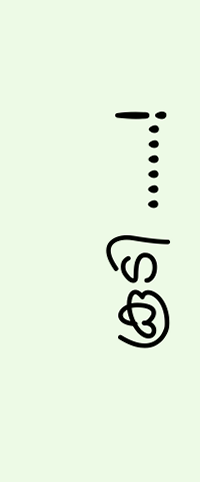കൂടി ......!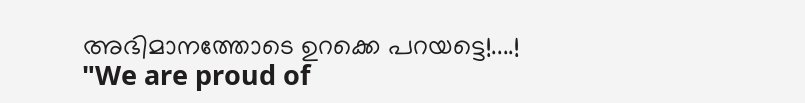അഭിമാനത്തോടെ ഉറക്കെ പറയട്ടെ!....!
"We are proud of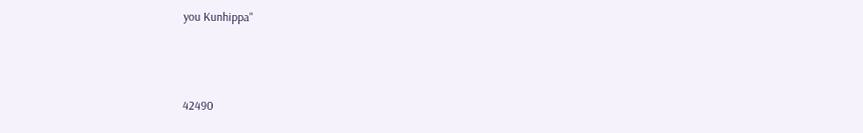you Kunhippa"



42490